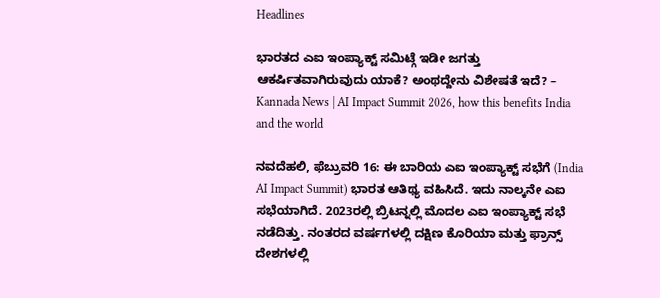Headlines

ಭಾರತದ ಎಐ ಇಂಪ್ಯಾಕ್ಟ್ ಸಮಿಟ್ಗೆ ಇಡೀ ಜಗತ್ತು ಆಕರ್ಷಿತವಾಗಿರುವುದು ಯಾಕೆ? ಅಂಥದ್ದೇನು ವಿಶೇಷತೆ ಇದೆ? – Kannada News | AI Impact Summit 2026, how this benefits India and the world

ನವದೆಹಲಿ, ಫೆಬ್ರುವರಿ 16: ಈ ಬಾರಿಯ ಎಐ ಇಂಪ್ಯಾಕ್ಟ್ ಸಭೆಗೆ (India AI Impact Summit) ಭಾರತ ಆತಿಥ್ಯ ವಹಿಸಿದೆ. ಇದು ನಾಲ್ಕನೇ ಎಐ ಸಭೆಯಾಗಿದೆ. 2023ರಲ್ಲಿ ಬ್ರಿಟನ್ನಲ್ಲಿ ಮೊದಲ ಎಐ ಇಂಪ್ಯಾಕ್ಟ್ ಸಭೆ ನಡೆದಿತ್ತು. ನಂತರದ ವರ್ಷಗಳಲ್ಲಿ ದಕ್ಷಿಣ ಕೊರಿಯಾ ಮತ್ತು ಫ್ರಾನ್ಸ್ ದೇಶಗಳಲ್ಲಿ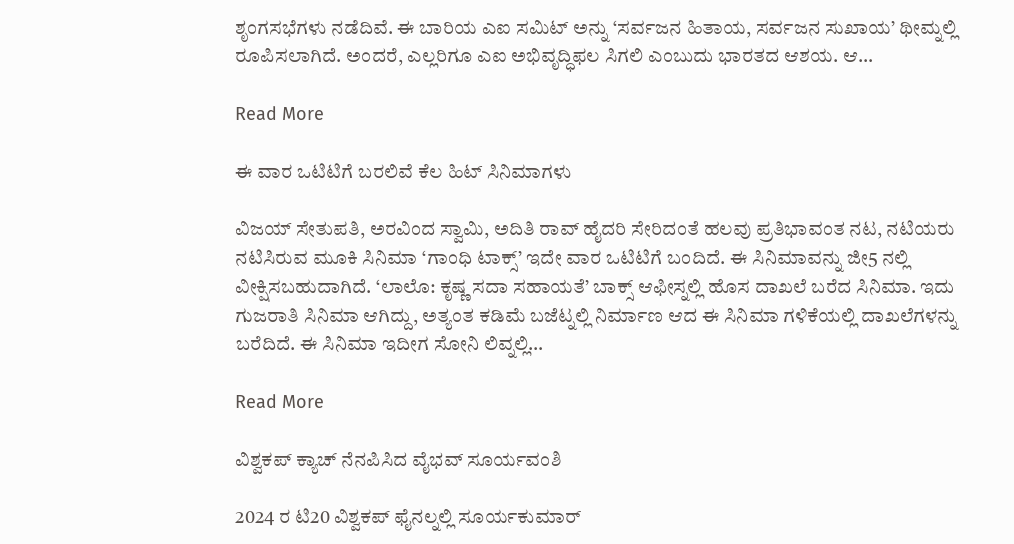ಶೃಂಗಸಭೆಗಳು ನಡೆದಿವೆ. ಈ ಬಾರಿಯ ಎಐ ಸಮಿಟ್ ಅನ್ನು ‘ಸರ್ವಜನ ಹಿತಾಯ, ಸರ್ವಜನ ಸುಖಾಯ’ ಥೀಮ್ನಲ್ಲಿ ರೂಪಿಸಲಾಗಿದೆ. ಅಂದರೆ, ಎಲ್ಲರಿಗೂ ಎಐ ಅಭಿವೃದ್ಧಿಫಲ ಸಿಗಲಿ ಎಂಬುದು ಭಾರತದ ಆಶಯ. ಆ…

Read More

ಈ ವಾರ ಒಟಿಟಿಗೆ ಬರಲಿವೆ ಕೆಲ ಹಿಟ್ ಸಿನಿಮಾಗಳು

ವಿಜಯ್ ಸೇತುಪತಿ, ಅರವಿಂದ ಸ್ವಾಮಿ, ಅದಿತಿ ರಾವ್ ಹೈದರಿ ಸೇರಿದಂತೆ ಹಲವು ಪ್ರತಿಭಾವಂತ ನಟ, ನಟಿಯರು ನಟಿಸಿರುವ ಮೂಕಿ ಸಿನಿಮಾ ‘ಗಾಂಧಿ ಟಾಕ್ಸ್’ ಇದೇ ವಾರ ಒಟಿಟಿಗೆ ಬಂದಿದೆ. ಈ ಸಿನಿಮಾವನ್ನು ಜೀ5 ನಲ್ಲಿ ವೀಕ್ಷಿಸಬಹುದಾಗಿದೆ. ‘ಲಾಲೊ: ಕೃಷ್ಣ ಸದಾ ಸಹಾಯತೆ’ ಬಾಕ್ಸ್ ಆಫೀಸ್ನಲ್ಲಿ ಹೊಸ ದಾಖಲೆ ಬರೆದ ಸಿನಿಮಾ. ಇದು ಗುಜರಾತಿ ಸಿನಿಮಾ ಆಗಿದ್ದು, ಅತ್ಯಂತ ಕಡಿಮೆ ಬಜೆಟ್ನಲ್ಲಿ ನಿರ್ಮಾಣ ಆದ ಈ ಸಿನಿಮಾ ಗಳಿಕೆಯಲ್ಲಿ ದಾಖಲೆಗಳನ್ನು ಬರೆದಿದೆ. ಈ ಸಿನಿಮಾ ಇದೀಗ ಸೋನಿ ಲಿವ್ನಲ್ಲಿ…

Read More

ವಿಶ್ವಕಪ್ ಕ್ಯಾಚ್ ನೆನಪಿಸಿದ ವೈಭವ್ ಸೂರ್ಯವಂಶಿ

2024 ರ ಟಿ20 ವಿಶ್ವಕಪ್ ಫೈನಲ್ನಲ್ಲಿ ಸೂರ್ಯಕುಮಾರ್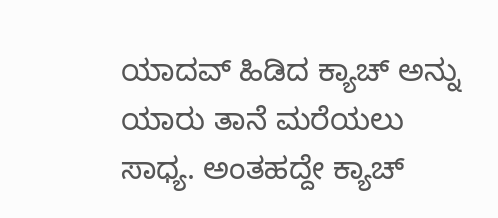ಯಾದವ್ ಹಿಡಿದ ಕ್ಯಾಚ್ ಅನ್ನು ಯಾರು ತಾನೆ ಮರೆಯಲು ಸಾಧ್ಯ. ಅಂತಹದ್ದೇ ಕ್ಯಾಚ್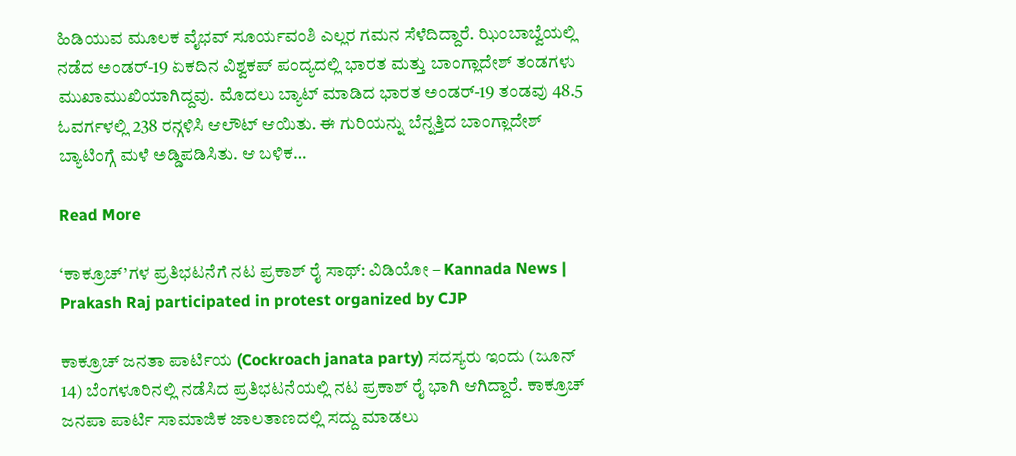ಹಿಡಿಯುವ ಮೂಲಕ ವೈಭವ್ ಸೂರ್ಯವಂಶಿ ಎಲ್ಲರ ಗಮನ ಸೆಳೆದಿದ್ದಾರೆ. ಝಿಂಬಾಬ್ವೆಯಲ್ಲಿ ನಡೆದ ಅಂಡರ್-19 ಏಕದಿನ ವಿಶ್ವಕಪ್ ಪಂದ್ಯದಲ್ಲಿ ಭಾರತ ಮತ್ತು ಬಾಂಗ್ಲಾದೇಶ್ ತಂಡಗಳು ಮುಖಾಮುಖಿಯಾಗಿದ್ದವು. ಮೊದಲು ಬ್ಯಾಟ್ ಮಾಡಿದ ಭಾರತ ಅಂಡರ್-19 ತಂಡವು 48.5 ಓವರ್ಗಳಲ್ಲಿ 238 ರನ್ಗಳಿಸಿ ಆಲೌಟ್ ಆಯಿತು. ಈ ಗುರಿಯನ್ನು ಬೆನ್ನತ್ತಿದ ಬಾಂಗ್ಲಾದೇಶ್ ಬ್ಯಾಟಿಂಗ್ಗೆ ಮಳೆ ಅಡ್ಡಿಪಡಿಸಿತು. ಆ ಬಳಿಕ…

Read More

‘ಕಾಕ್ರೂಚ್’ಗಳ ಪ್ರತಿಭಟನೆಗೆ ನಟ ಪ್ರಕಾಶ್ ರೈ ಸಾಥ್: ವಿಡಿಯೋ – Kannada News | Prakash Raj participated in protest organized by CJP

ಕಾಕ್ರೂಚ್ ಜನತಾ ಪಾರ್ಟಿಯ (Cockroach janata party) ಸದಸ್ಯರು ಇಂದು (ಜೂನ್ 14) ಬೆಂಗಳೂರಿನಲ್ಲಿ ನಡೆಸಿದ ಪ್ರತಿಭಟನೆಯಲ್ಲಿ ನಟ ಪ್ರಕಾಶ್ ರೈ ಭಾಗಿ ಆಗಿದ್ದಾರೆ. ಕಾಕ್ರೂಚ್ ಜನಪಾ ಪಾರ್ಟಿ ಸಾಮಾಜಿಕ ಜಾಲತಾಣದಲ್ಲಿ ಸದ್ದು ಮಾಡಲು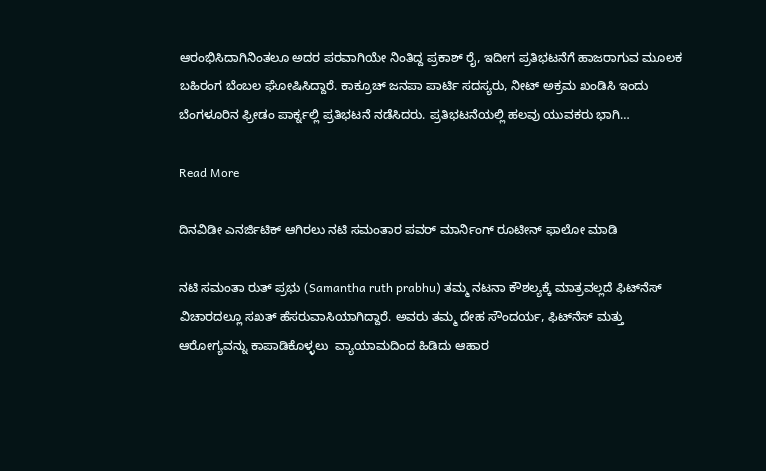ಆರಂಭಿಸಿದಾಗಿನಿಂತಲೂ ಅದರ ಪರವಾಗಿಯೇ ನಿಂತಿದ್ದ ಪ್ರಕಾಶ್ ರೈ, ಇದೀಗ ಪ್ರತಿಭಟನೆಗೆ ಹಾಜರಾಗುವ ಮೂಲಕ ಬಹಿರಂಗ ಬೆಂಬಲ ಘೋಷಿಸಿದ್ದಾರೆ. ಕಾಕ್ರೂಚ್ ಜನಪಾ ಪಾರ್ಟಿ ಸದಸ್ಯರು, ನೀಟ್ ಅಕ್ರಮ ಖಂಡಿಸಿ ಇಂದು ಬೆಂಗಳೂರಿನ ಫ್ರೀಡಂ ಪಾರ್ಕ್ನಲ್ಲಿ ಪ್ರತಿಭಟನೆ ನಡೆಸಿದರು. ಪ್ರತಿಭಟನೆಯಲ್ಲಿ ಹಲವು ಯುವಕರು ಭಾಗಿ…

Read More

ದಿನವಿಡೀ ಎನರ್ಜಿಟಿಕ್‌ ಆಗಿರಲು ನಟಿ ಸಮಂತಾರ ಪವರ್‌ ಮಾರ್ನಿಂಗ್‌ ರೂಟೀನ್‌ ಫಾಲೋ ಮಾಡಿ

ನಟಿ ಸಮಂತಾ ರುತ್ ಪ್ರಭು (Samantha ruth prabhu) ತಮ್ಮ ನಟನಾ ಕೌಶಲ್ಯಕ್ಕೆ ಮಾತ್ರವಲ್ಲದೆ ಫಿಟ್‌ನೆಸ್‌ ವಿಚಾರದಲ್ಲೂ ಸಖತ್‌ ಹೆಸರುವಾಸಿಯಾಗಿದ್ದಾರೆ. ಅವರು ತಮ್ಮ ದೇಹ ಸೌಂದರ್ಯ, ಫಿಟ್‌ನೆಸ್ ಮತ್ತು ಆರೋಗ್ಯವನ್ನು‌ ಕಾಪಾಡಿಕೊಳ್ಳಲು  ವ್ಯಾಯಾಮದಿಂದ ಹಿಡಿದು ಆಹಾರ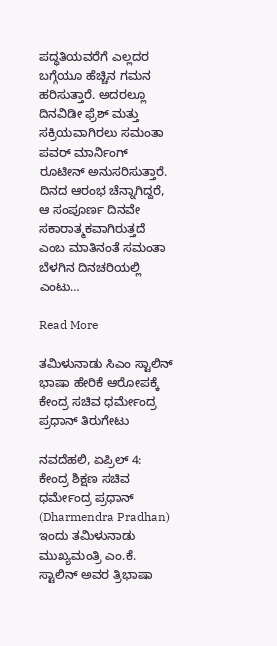ಪದ್ಧತಿಯವರೆಗೆ ಎಲ್ಲದರ ಬಗ್ಗೆಯೂ ಹೆಚ್ಚಿನ ಗಮನ ಹರಿಸುತ್ತಾರೆ. ಅದರಲ್ಲೂ ದಿನವಿಡೀ ಫ್ರೆಶ್‌ ಮತ್ತು ಸಕ್ರಿಯವಾಗಿರಲು ಸಮಂತಾ ಪವರ್‌ ಮಾರ್ನಿಂಗ್‌ ರೂಟೀನ್ ಅನುಸರಿಸುತ್ತಾರೆ. ದಿನದ ಆರಂಭ ಚೆನ್ನಾಗಿದ್ದರೆ, ಆ ಸಂಪೂರ್ಣ ದಿನವೇ ಸಕಾರಾತ್ಮಕವಾಗಿರುತ್ತದೆ ಎಂಬ ಮಾತಿನಂತೆ ಸಮಂತಾ ಬೆಳಗಿನ ದಿನಚರಿಯಲ್ಲಿ ಎಂಟು…

Read More

ತಮಿಳುನಾಡು ಸಿಎಂ ಸ್ಟಾಲಿನ್ ಭಾಷಾ ಹೇರಿಕೆ ಆರೋಪಕ್ಕೆ ಕೇಂದ್ರ ಸಚಿವ ಧರ್ಮೇಂದ್ರ ಪ್ರಧಾನ್ ತಿರುಗೇಟು

ನವದೆಹಲಿ, ಏಪ್ರಿಲ್ 4: ಕೇಂದ್ರ ಶಿಕ್ಷಣ ಸಚಿವ ಧರ್ಮೇಂದ್ರ ಪ್ರಧಾನ್ (Dharmendra Pradhan) ಇಂದು ತಮಿಳುನಾಡು ಮುಖ್ಯಮಂತ್ರಿ ಎಂ.ಕೆ. ಸ್ಟಾಲಿನ್ ಅವರ ತ್ರಿಭಾಷಾ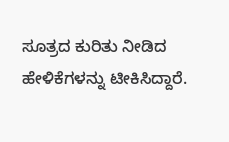ಸೂತ್ರದ ಕುರಿತು ನೀಡಿದ ಹೇಳಿಕೆಗಳನ್ನು ಟೀಕಿಸಿದ್ದಾರೆ.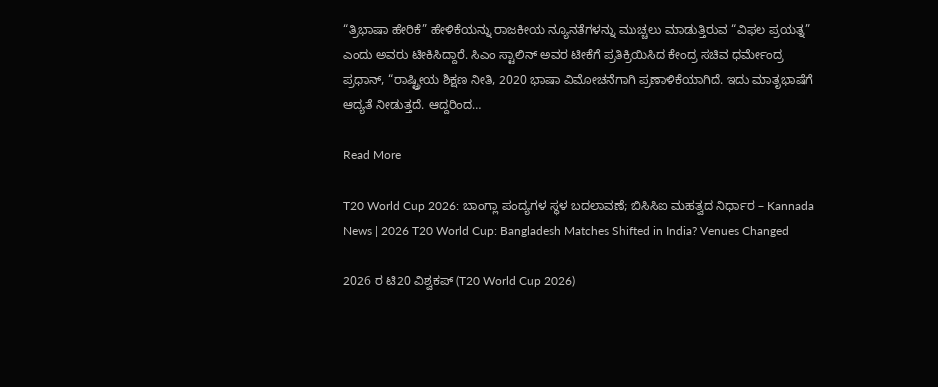“ತ್ರಿಭಾಷಾ ಹೇರಿಕೆ” ಹೇಳಿಕೆಯನ್ನು ರಾಜಕೀಯ ನ್ಯೂನತೆಗಳನ್ನು ಮುಚ್ಚಲು ಮಾಡುತ್ತಿರುವ “ವಿಫಲ ಪ್ರಯತ್ನ” ಎಂದು ಅವರು ಟೀಕಿಸಿದ್ದಾರೆ. ಸಿಎಂ ಸ್ಟಾಲಿನ್ ಅವರ ಟೀಕೆಗೆ ಪ್ರತಿಕ್ರಿಯಿಸಿದ ಕೇಂದ್ರ ಸಚಿವ ಧರ್ಮೇಂದ್ರ ಪ್ರಧಾನ್, “ರಾಷ್ಟ್ರೀಯ ಶಿಕ್ಷಣ ನೀತಿ, 2020 ಭಾಷಾ ವಿಮೋಚನೆಗಾಗಿ ಪ್ರಣಾಳಿಕೆಯಾಗಿದೆ. ಇದು ಮಾತೃಭಾಷೆಗೆ ಆದ್ಯತೆ ನೀಡುತ್ತದೆ. ಆದ್ದರಿಂದ…

Read More

T20 World Cup 2026: ಬಾಂಗ್ಲಾ ಪಂದ್ಯಗಳ ಸ್ಥಳ ಬದಲಾವಣೆ; ಬಿಸಿಸಿಐ ಮಹತ್ವದ ನಿರ್ಧಾರ – Kannada News | 2026 T20 World Cup: Bangladesh Matches Shifted in India? Venues Changed

2026 ರ ಟಿ20 ವಿಶ್ವಕಪ್‌ (T20 World Cup 2026)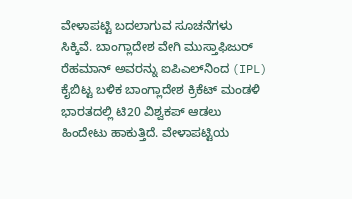ವೇಳಾಪಟ್ಟಿ ಬದಲಾಗುವ ಸೂಚನೆಗಳು ಸಿಕ್ಕಿವೆ. ಬಾಂಗ್ಲಾದೇಶ ವೇಗಿ ಮುಸ್ತಾಫಿಜುರ್ ರೆಹಮಾನ್ ಅವರನ್ನು ಐಪಿಎಲ್‌ನಿಂದ (IPL) ಕೈಬಿಟ್ಟ ಬಳಿಕ ಬಾಂಗ್ಲಾದೇಶ ಕ್ರಿಕೆಟ್ ಮಂಡಳಿ ಭಾರತದಲ್ಲಿ ಟಿ20 ವಿಶ್ವಕಪ್ ಆಡಲು ಹಿಂದೇಟು ಹಾಕುತ್ತಿದೆ. ವೇಳಾಪಟ್ಟಿಯ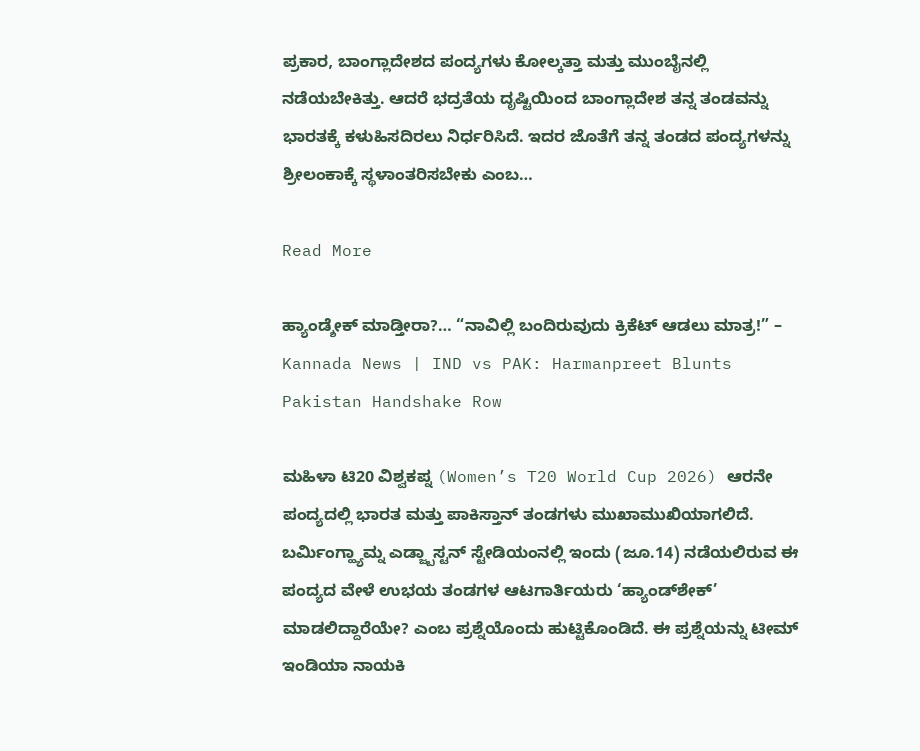ಪ್ರಕಾರ, ಬಾಂಗ್ಲಾದೇಶದ ಪಂದ್ಯಗಳು ಕೋಲ್ಕತ್ತಾ ಮತ್ತು ಮುಂಬೈನಲ್ಲಿ ನಡೆಯಬೇಕಿತ್ತು. ಆದರೆ ಭದ್ರತೆಯ ದೃಷ್ಟಿಯಿಂದ ಬಾಂಗ್ಲಾದೇಶ ತನ್ನ ತಂಡವನ್ನು ಭಾರತಕ್ಕೆ ಕಳುಹಿಸದಿರಲು ನಿರ್ಧರಿಸಿದೆ. ಇದರ ಜೊತೆಗೆ ತನ್ನ ತಂಡದ ಪಂದ್ಯಗಳನ್ನು ಶ್ರೀಲಂಕಾಕ್ಕೆ ಸ್ಥಳಾಂತರಿಸಬೇಕು ಎಂಬ…

Read More

ಹ್ಯಾಂಡ್ಶೇಕ್ ಮಾಡ್ತೀರಾ?… “ನಾವಿಲ್ಲಿ ಬಂದಿರುವುದು ಕ್ರಿಕೆಟ್ ಆಡಲು ಮಾತ್ರ!” – Kannada News | IND vs PAK: Harmanpreet Blunts Pakistan Handshake Row

ಮಹಿಳಾ ಟಿ20 ವಿಶ್ವಕಪ್ನ (Women’s T20 World Cup 2026) ಆರನೇ ಪಂದ್ಯದಲ್ಲಿ ಭಾರತ ಮತ್ತು ಪಾಕಿಸ್ತಾನ್ ತಂಡಗಳು ಮುಖಾಮುಖಿಯಾಗಲಿದೆ. ಬರ್ಮಿಂಗ್ಹ್ಯಾಮ್ನ ಎಡ್ಜ್ಬಾಸ್ಟನ್ ಸ್ಟೇಡಿಯಂನಲ್ಲಿ ಇಂದು (ಜೂ.14) ನಡೆಯಲಿರುವ ಈ ಪಂದ್ಯದ ವೇಳೆ ಉಭಯ ತಂಡಗಳ ಆಟಗಾರ್ತಿಯರು ‘ಹ್ಯಾಂಡ್‌ಶೇಕ್’ ಮಾಡಲಿದ್ದಾರೆಯೇ? ಎಂಬ ಪ್ರಶ್ನೆಯೊಂದು ಹುಟ್ಟಿಕೊಂಡಿದೆ. ಈ ಪ್ರಶ್ನೆಯನ್ನು ಟೀಮ್ ಇಂಡಿಯಾ ನಾಯಕಿ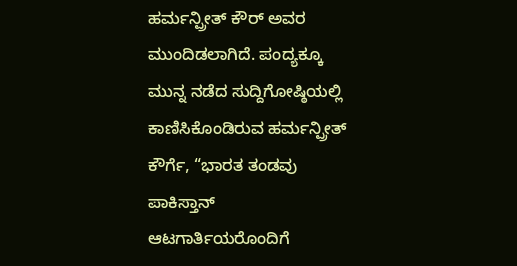ಹರ್ಮನ್ಪ್ರೀತ್ ಕೌರ್ ಅವರ ಮುಂದಿಡಲಾಗಿದೆ. ಪಂದ್ಯಕ್ಕೂ ಮುನ್ನ ನಡೆದ ಸುದ್ದಿಗೋಷ್ಠಿಯಲ್ಲಿ ಕಾಣಿಸಿಕೊಂಡಿರುವ ಹರ್ಮನ್ಪ್ರೀತ್ ಕೌರ್ಗೆ, “ಭಾರತ ತಂಡವು ಪಾಕಿಸ್ತಾನ್ ಆಟಗಾರ್ತಿಯರೊಂದಿಗೆ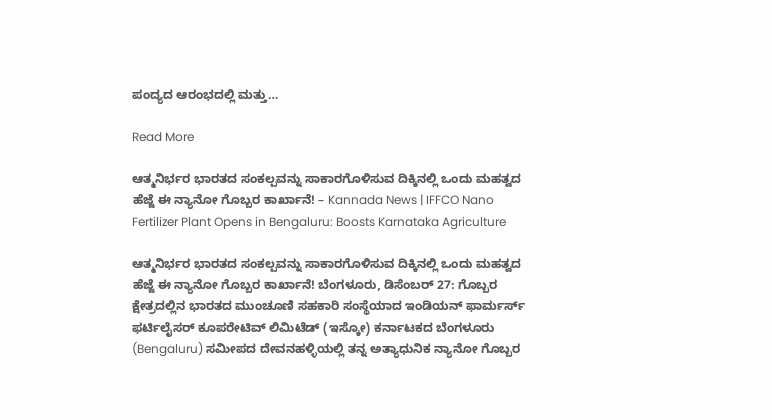ಪಂದ್ಯದ ಆರಂಭದಲ್ಲಿ ಮತ್ತು…

Read More

ಆತ್ಮನಿರ್ಭರ ಭಾರತದ ಸಂಕಲ್ಪವನ್ನು ಸಾಕಾರಗೊಳಿಸುವ ದಿಕ್ಕಿನಲ್ಲಿ ಒಂದು ಮಹತ್ವದ ಹೆಜ್ಜೆ ಈ ನ್ಯಾನೋ ಗೊಬ್ಬರ ಕಾರ್ಖಾನೆ! – Kannada News | IFFCO Nano Fertilizer Plant Opens in Bengaluru: Boosts Karnataka Agriculture

ಆತ್ಮನಿರ್ಭರ ಭಾರತದ ಸಂಕಲ್ಪವನ್ನು ಸಾಕಾರಗೊಳಿಸುವ ದಿಕ್ಕಿನಲ್ಲಿ ಒಂದು ಮಹತ್ವದ ಹೆಜ್ಜೆ ಈ ನ್ಯಾನೋ ಗೊಬ್ಬರ ಕಾರ್ಖಾನೆ! ಬೆಂಗಳೂರು, ಡಿಸೆಂಬರ್ 27: ಗೊಬ್ಬರ ಕ್ಷೇತ್ರದಲ್ಲಿನ ಭಾರತದ ಮುಂಚೂಣಿ ಸಹಕಾರಿ ಸಂಸ್ಥೆಯಾದ ಇಂಡಿಯನ್ ಫಾರ್ಮರ್ಸ್ ಫರ್ಟಿಲೈಸರ್ ಕೂಪರೇಟಿವ್ ಲಿಮಿಟೆಡ್ (ಇಸ್ಕೋ) ಕರ್ನಾಟಕದ ಬೆಂಗಳೂರು (Bengaluru) ಸಮೀಪದ ದೇವನಹಳ್ಳಿಯಲ್ಲಿ ತನ್ನ ಅತ್ಯಾಧುನಿಕ ನ್ಯಾನೋ ಗೊಬ್ಬರ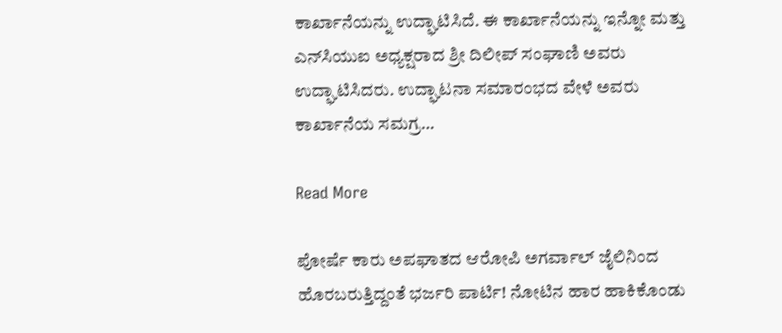ಕಾರ್ಖಾನೆಯನ್ನು ಉದ್ಘಾಟಿಸಿದೆ. ಈ ಕಾರ್ಖಾನೆಯನ್ನು ಇನ್ನೋ ಮತ್ತು ಎನ್‌ಸಿಯುಐ ಅಧ್ಯಕ್ಷರಾದ ಶ್ರೀ ದಿಲೀಪ್ ಸಂಘಾಣಿ ಅವರು ಉದ್ಘಾಟಿಸಿದರು. ಉದ್ಘಾಟನಾ ಸಮಾರಂಭದ ವೇಳೆ ಅವರು ಕಾರ್ಖಾನೆಯ ಸಮಗ್ರ…

Read More

ಪೋರ್ಷೆ ಕಾರು ಅಪಘಾತದ ಆರೋಪಿ ಅಗರ್ವಾಲ್ ಜೈಲಿನಿಂದ ಹೊರಬರುತ್ತಿದ್ದಂತೆ ಭರ್ಜರಿ ಪಾರ್ಟಿ! ನೋಟಿನ ಹಾರ ಹಾಕಿಕೊಂಡು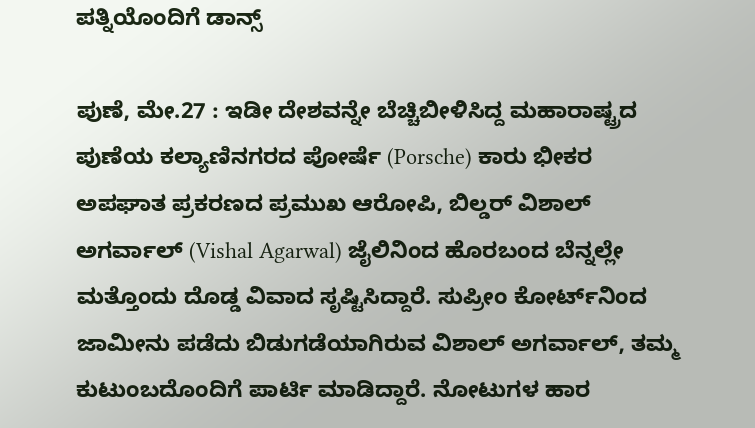ಪತ್ನಿಯೊಂದಿಗೆ ಡಾನ್ಸ್

ಪುಣೆ, ಮೇ.27 : ಇಡೀ ದೇಶವನ್ನೇ ಬೆಚ್ಚಿಬೀಳಿಸಿದ್ದ ಮಹಾರಾಷ್ಟ್ರದ ಪುಣೆಯ ಕಲ್ಯಾಣಿನಗರದ ಪೋರ್ಷೆ (Porsche) ಕಾರು ಭೀಕರ ಅಪಘಾತ ಪ್ರಕರಣದ ಪ್ರಮುಖ ಆರೋಪಿ, ಬಿಲ್ಡರ್ ವಿಶಾಲ್ ಅಗರ್ವಾಲ್ (Vishal Agarwal) ಜೈಲಿನಿಂದ ಹೊರಬಂದ ಬೆನ್ನಲ್ಲೇ ಮತ್ತೊಂದು ದೊಡ್ಡ ವಿವಾದ ಸೃಷ್ಟಿಸಿದ್ದಾರೆ. ಸುಪ್ರೀಂ ಕೋರ್ಟ್‌ನಿಂದ ಜಾಮೀನು ಪಡೆದು ಬಿಡುಗಡೆಯಾಗಿರುವ ವಿಶಾಲ್ ಅಗರ್ವಾಲ್, ತಮ್ಮ ಕುಟುಂಬದೊಂದಿಗೆ ಪಾರ್ಟಿ ಮಾಡಿದ್ದಾರೆ. ನೋಟುಗಳ ಹಾರ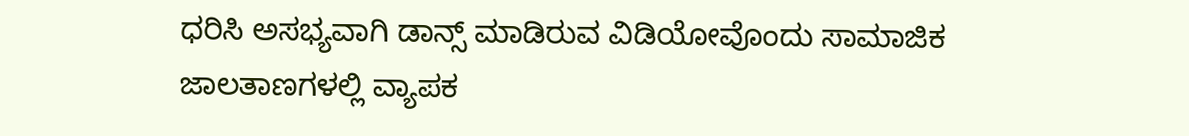ಧರಿಸಿ ಅಸಭ್ಯವಾಗಿ ಡಾನ್ಸ್ ಮಾಡಿರುವ ವಿಡಿಯೋವೊಂದು ಸಾಮಾಜಿಕ ಜಾಲತಾಣಗಳಲ್ಲಿ ವ್ಯಾಪಕ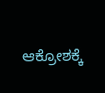ಆಕ್ರೋಶಕ್ಕೆ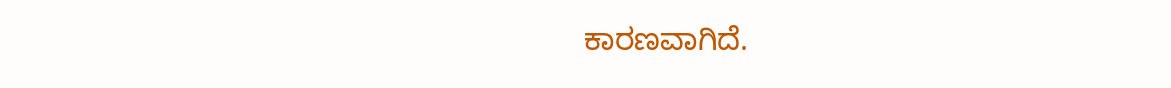ಕಾರಣವಾಗಿದೆ.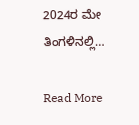2024ರ ಮೇ ತಿಂಗಳಿನಲ್ಲಿ…

Read More